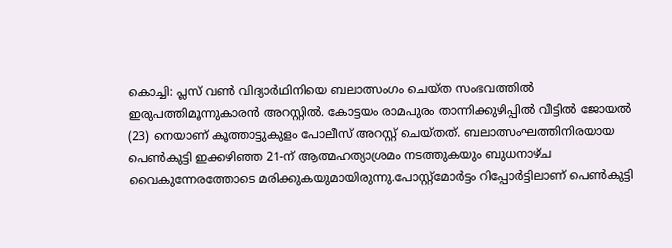കൊച്ചി: പ്ലസ് വൺ വിദ്യാർഥിനിയെ ബലാത്സംഗം ചെയ്ത സംഭവത്തിൽ ഇരുപത്തിമൂന്നുകാരൻ അറസ്റ്റിൽ. കോട്ടയം രാമപുരം താന്നിക്കുഴിപ്പിൽ വീട്ടിൽ ജോയൽ (23) നെയാണ് കൂത്താട്ടുകുളം പോലീസ് അറസ്റ്റ് ചെയ്തത്. ബലാത്സംഘത്തിനിരയായ പെൺകുട്ടി ഇക്കഴിഞ്ഞ 21-ന് ആത്മഹത്യാശ്രമം നടത്തുകയും ബുധനാഴ്ച വൈകുന്നേരത്തോടെ മരിക്കുകയുമായിരുന്നു.പോസ്റ്റ്മോർട്ടം റിപ്പോർട്ടിലാണ് പെൺകുട്ടി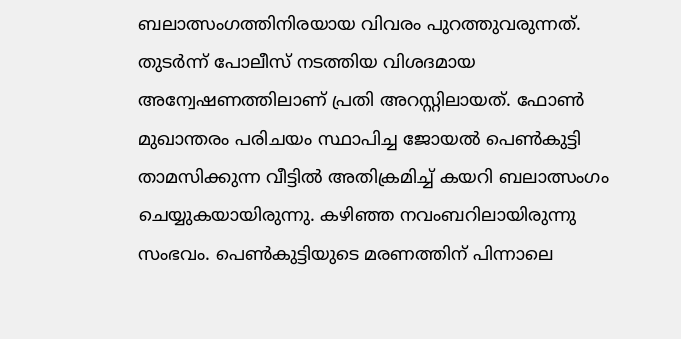ബലാത്സംഗത്തിനിരയായ വിവരം പുറത്തുവരുന്നത്. തുടർന്ന് പോലീസ് നടത്തിയ വിശദമായ അന്വേഷണത്തിലാണ് പ്രതി അറസ്റ്റിലായത്. ഫോൺ മുഖാന്തരം പരിചയം സ്ഥാപിച്ച ജോയൽ പെൺകുട്ടി താമസിക്കുന്ന വീട്ടിൽ അതിക്രമിച്ച് കയറി ബലാത്സംഗം ചെയ്യുകയായിരുന്നു. കഴിഞ്ഞ നവംബറിലായിരുന്നു സംഭവം. പെൺകുട്ടിയുടെ മരണത്തിന് പിന്നാലെ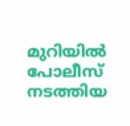മുറിയിൽ പോലീസ് നടത്തിയ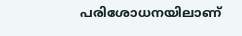പരിശോധനയിലാണ്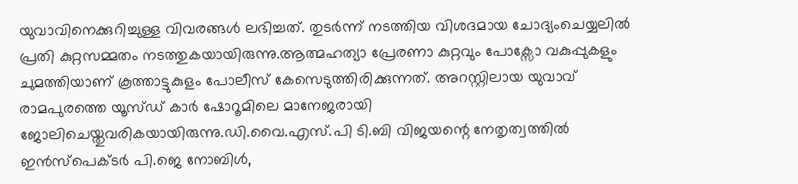യുവാവിനെക്കുറിച്ചുള്ള വിവരങ്ങൾ ലഭിച്ചത്. തുടർന്ന് നടത്തിയ വിശദമായ ചോദ്യംചെയ്യലിൽ പ്രതി കുറ്റസമ്മതം നടത്തുകയായിരുന്നു.ആത്മഹത്യാ പ്രേരണാ കുറ്റവും പോക്സോ വകുപ്പുകളും ചുമത്തിയാണ് കൂത്താട്ടുകുളം പോലീസ് കേസെടുത്തിരിക്കുന്നത്. അറസ്റ്റിലായ യുവാവ് രാമപുരത്തെ യൂസ്ഡ് കാർ ഷോറൂമിലെ മാനേജരായി ജോലിചെയ്തുവരികയായിരുന്നു.ഡി.വൈ.എസ്.പി ടി.ബി വിജയന്റെ നേതൃത്വത്തിൽ ഇൻസ്പെക്ടർ പി.ജെ നോബിൾ,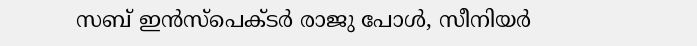സബ് ഇൻസ്പെക്ടർ രാജു പോൾ, സീനിയർ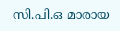സി.പി.ഒ മാരായ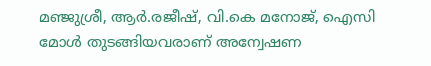മഞ്ജുശ്രീ, ആർ.രജീഷ്, വി.കെ മനോജ്, ഐസി മോൾ തുടങ്ങിയവരാണ് അന്വേഷണ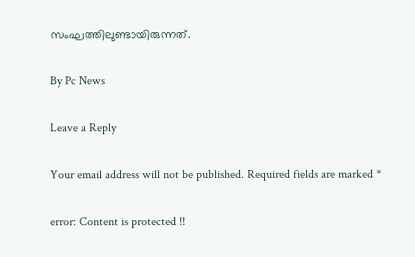സംഘത്തിലുണ്ടായിരുന്നത്.

By Pc News

Leave a Reply

Your email address will not be published. Required fields are marked *

error: Content is protected !!